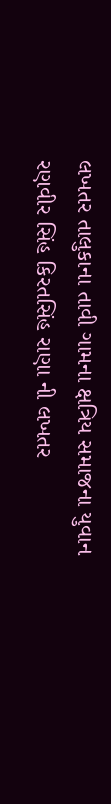લખતર તાલુકાના તાવી ગામના ક્ષત્રિય સમાજના યુવાન રણવીર સિંહ કિરતસિંહ રાણા ની લખતર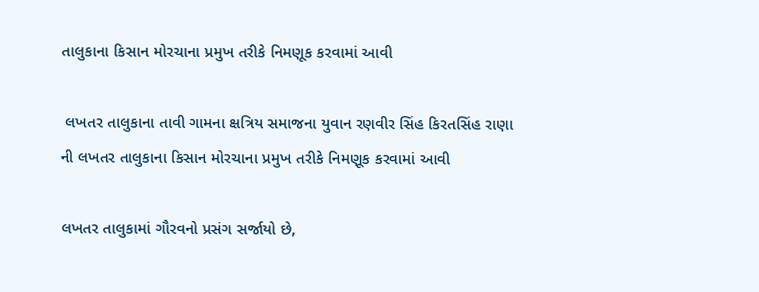તાલુકાના કિસાન મોરચાના પ્રમુખ તરીકે નિમણૂક કરવામાં આવી

 લખતર તાલુકાના તાવી ગામના ક્ષત્રિય સમાજના યુવાન રણવીર સિંહ કિરતસિંહ રાણા ની લખતર તાલુકાના કિસાન મોરચાના પ્રમુખ તરીકે નિમણૂક કરવામાં આવી

લખતર તાલુકામાં ગૌરવનો પ્રસંગ સર્જાયો છે,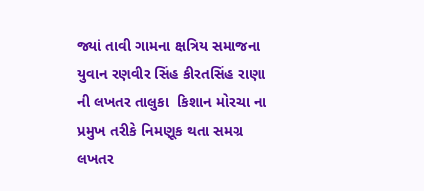જ્યાં તાવી ગામના ક્ષત્રિય સમાજના યુવાન રણવીર સિંહ કીરતસિંહ રાણા ની લખતર તાલુકા  કિશાન મોરચા ના પ્રમુખ તરીકે નિમણૂક થતા સમગ્ર લખતર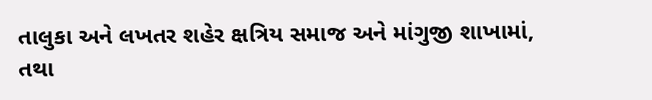તાલુકા અને લખતર શહેર ક્ષત્રિય સમાજ અને માંગુજી શાખામાં, તથા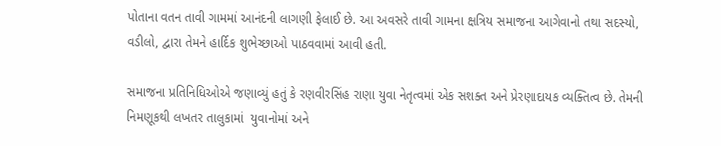પોતાના વતન તાવી ગામમાં આનંદની લાગણી ફેલાઈ છે. આ અવસરે તાવી ગામના ક્ષત્રિય સમાજના આગેવાનો તથા સદસ્યો, વડીલો, દ્વારા તેમને હાર્દિક શુભેચ્છાઓ પાઠવવામાં આવી હતી.

સમાજના પ્રતિનિધિઓએ જણાવ્યું હતું કે રણવીરસિંહ રાણા યુવા નેતૃત્વમાં એક સશક્ત અને પ્રેરણાદાયક વ્યક્તિત્વ છે. તેમની નિમણૂકથી લખતર તાલુકામાં  યુવાનોમાં અને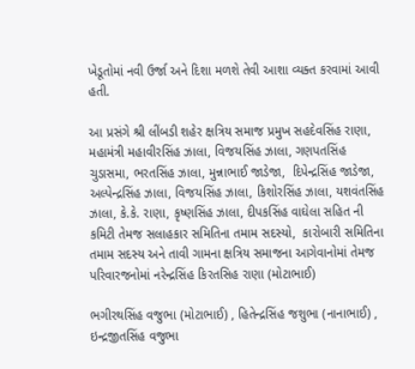ખેડૂતોમાં નવી ઉર્જા અને દિશા મળશે તેવી આશા વ્યક્ત કરવામાં આવી હતી.

આ પ્રસંગે શ્રી લીંબડી શહેર ક્ષત્રિય સમાજ પ્રમુખ સહદેવસિંહ રાણા,  મહામંત્રી મહાવીરસિંહ ઝાલા, વિજયસિંહ ઝાલા, ગણપતસિંહ ચુડાસમા, ભરતસિંહ ઝાલા, મુન્નાભાઈ જાડેજા,  દિપેન્દ્રસિંહ જાડેજા, અલ્પેન્દ્રસિંહ ઝાલા, વિજયસિંહ ઝાલા, કિશોરસિંહ ઝાલા, યશવંતસિંહ ઝાલા, કે.કે. રાણા, કૃષ્ણસિંહ ઝાલા, દીપકસિંહ વાઘેલા સહિત ની કમિટી તેમજ સલાહકાર સમિતિના તમામ સદસ્યો,  કારોબારી સમિતિના તમામ સદસ્ય અને તાવી ગામના ક્ષત્રિય સમાજના આગેવાનોમાં તેમજ પરિવારજનોમાં નરેન્દ્રસિંહ કિરતસિહ રાણા (મોટાભાઈ)

ભગીરથસિંહ વજુભા (મોટાભાઈ) , હિતેન્દ્રસિંહ જશુભા (નાનાભાઈ) , ઇન્દ્રજીતસિંહ વજુભા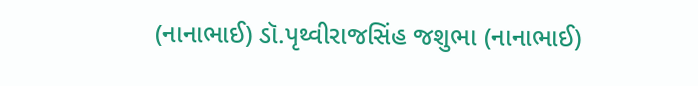(નાનાભાઈ) ડૉ.પૃથ્વીરાજસિંહ જશુભા (નાનાભાઈ)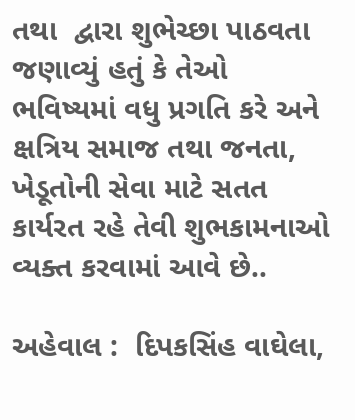તથા  દ્વારા શુભેચ્છા પાઠવતા જણાવ્યું હતું કે તેઓ ભવિષ્યમાં વધુ પ્રગતિ કરે અને ક્ષત્રિય સમાજ તથા જનતા, ખેડૂતોની સેવા માટે સતત કાર્યરત રહે તેવી શુભકામનાઓ વ્યક્ત કરવામાં આવે છે..

અહેવાલ :  દિપકસિંહ વાઘેલા,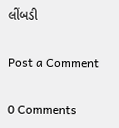લીંબડી

Post a Comment

0 Comments